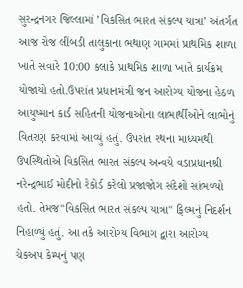સુરન્દ્રનગર જિલ્લામાં ’વિકસિત ભારત સંકલ્પ યાત્રા’ અંતર્ગત આજ રોજ લીંબડી તાલુકાના ભથાણ ગામમાં પ્રાથમિક શાળા ખાતે સવારે 10:00 કલાકે પ્રાથમિક શાળા ખાતે કાર્યક્રમ યોજાયો હતો.ઉપરાંત પ્રધાનમંત્રી જન આરોગ્ય યોજના હેઠળ આયુષ્માન કાર્ડ સહિતની યોજનાઓના લાભાર્થીઓને લાભોનું વિતરણ કરવામાં આવ્યું હતું. ઉપરાંત રથના માધ્યમથી ઉપસ્થિતોએ વિકસિત ભારત સંકલ્પ અન્વયે વડાપ્રધાનશ્રી નરેન્દ્રભાઈ મોદીનો રેકોર્ડ કરેલો પ્રજાજોગ સંદેશો સાંભળ્યો હતો. તેમજ"વિકસિત ભારત સંકલ્પ યાત્રા" ફિલ્મનું નિદર્શન નિહાળ્યું હતું. આ તકે આરોગ્ય વિભાગ દ્વારા આરોગ્ય ચેકઅપ કેમ્પનું પણ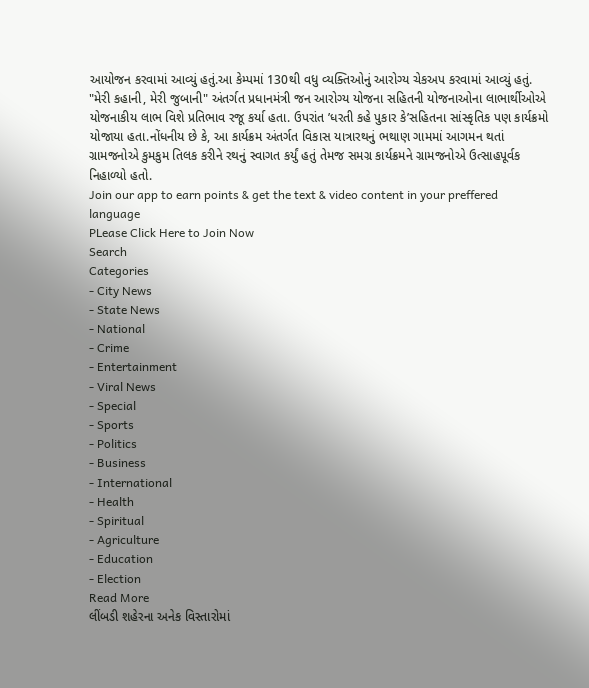આયોજન કરવામાં આવ્યું હતું.આ કેમ્પમાં 130થી વધુ વ્યક્તિઓનું આરોગ્ય ચેકઅપ કરવામાં આવ્યું હતું. "મેરી કહાની, મેરી જુબાની" અંતર્ગત પ્રધાનમંત્રી જન આરોગ્ય યોજના સહિતની યોજનાઓના લાભાર્થીઓએ યોજનાકીય લાભ વિશે પ્રતિભાવ રજૂ કર્યા હતા. ઉપરાંત ’ધરતી કહે પુકાર કે’સહિતના સાંસ્કૃતિક પણ કાર્યક્રમો યોજાયા હતા.નોંધનીય છે કે, આ કાર્યક્રમ અંતર્ગત વિકાસ યાત્રારથનું ભથાણ ગામમાં આગમન થતાં ગ્રામજનોએ કુમકુમ તિલક કરીને રથનું સ્વાગત કર્યું હતું તેમજ સમગ્ર કાર્યક્રમને ગ્રામજનોએ ઉત્સાહપૂર્વક નિહાળ્યો હતો.
Join our app to earn points & get the text & video content in your preffered language
PLease Click Here to Join Now
Search
Categories
- City News
- State News
- National
- Crime
- Entertainment
- Viral News
- Special
- Sports
- Politics
- Business
- International
- Health
- Spiritual
- Agriculture
- Education
- Election
Read More
લીંબડી શહેરના અનેક વિસ્તારોમાં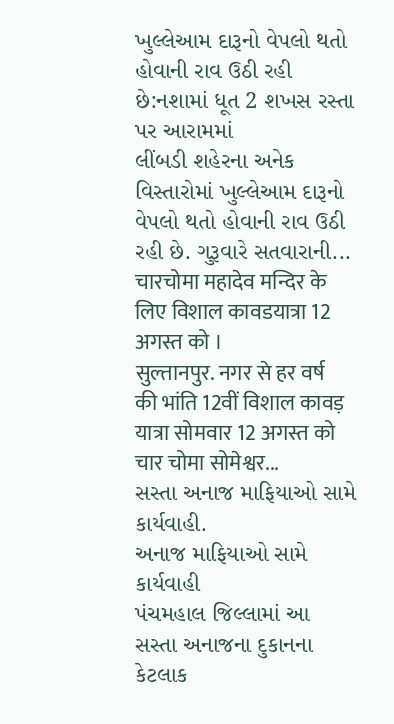ખુલ્લેઆમ દારૂનો વેપલો થતો હોવાની રાવ ઉઠી રહી છે:નશામાં ધૂત 2 શખસ રસ્તા પર આરામમાં
લીંબડી શહેરના અનેક વિસ્તારોમાં ખુલ્લેઆમ દારૂનો વેપલો થતો હોવાની રાવ ઉઠી રહી છે. ગુરૂવારે સતવારાની...
चारचोमा महादेव मन्दिर के लिए विशाल कावडयात्रा 12 अगस्त को ।
सुल्तानपुर. नगर से हर वर्ष की भांति 12वीं विशाल कावड़ यात्रा सोमवार 12 अगस्त को चार चोमा सोमेश्वर...
સસ્તા અનાજ માફિયાઓ સામે કાર્યવાહી.
અનાજ માફિયાઓ સામે કાર્યવાહી
પંચમહાલ જિલ્લામાં આ સસ્તા અનાજના દુકાનના કેટલાક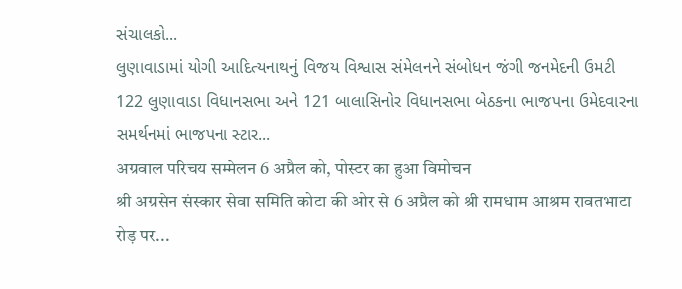સંચાલકો...
લુણાવાડામાં યોગી આદિત્યનાથનું વિજય વિશ્વાસ સંમેલનને સંબોધન જંગી જનમેદની ઉમટી
122 લુણાવાડા વિધાનસભા અને 121 બાલાસિનોર વિધાનસભા બેઠકના ભાજપના ઉમેદવારના સમર્થનમાં ભાજપના સ્ટાર...
अग्रवाल परिचय सम्मेलन 6 अप्रैल को, पोस्टर का हुआ विमोचन
श्री अग्रसेन संस्कार सेवा समिति कोटा की ओर से 6 अप्रैल को श्री रामधाम आश्रम रावतभाटा रोड़ पर...